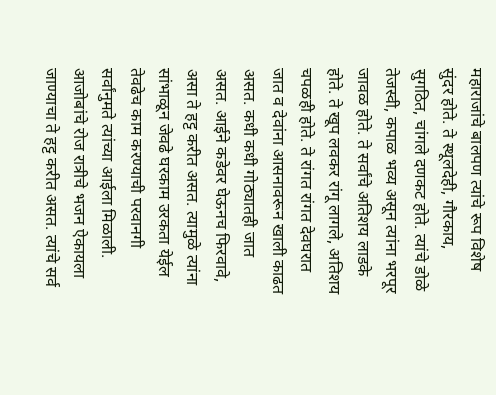महाराजांचे बालपण त्यांचे रूप विशेष सुंदर होते. ते स्थूलदेही, गौरकाय, सुगठित, चांगले दणकट होते. त्यांचे डोळे तेजस्वी, कपाळ भव्य असून त्यांना भरपूर जावळ होते. ते सर्वांचे अतिशय लाडके होते. ते खूप लवकर रांगू लागले, अतिशय चपळही होते. ते रांगत रांगत देवघरात जात व देवांना आसनावरून खाली काढत असत. कधी कधी गोठ्यातही जात असत. आईने कडेवर घेऊनच फिरवावे, असा ते हट्ट करीत असत. त्यामुळे त्यांना सांभाळून जेवढे घरकाम उरकता येईल तेवढेच काम करण्याची परवानगी सर्वांनुमते त्यांच्या आईला मिळाली. आजोबांचे रोज रात्रीचे भजन ऐकायला जाण्याचा ते हट्ट करीत असत. त्यांचे सर्व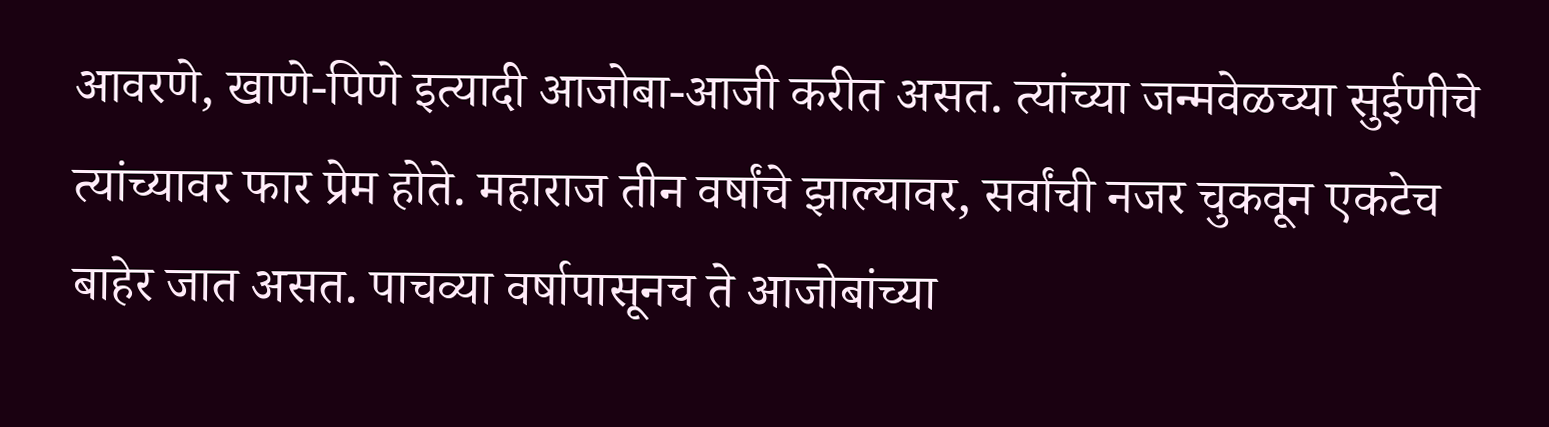आवरणे, खाणे-पिणे इत्यादी आजोबा-आजी करीत असत. त्यांच्या जन्मवेळच्या सुईणीचे त्यांच्यावर फार प्रेम होते. महाराज तीन वर्षांचे झाल्यावर, सर्वांची नजर चुकवून एकटेच बाहेर जात असत. पाचव्या वर्षापासूनच ते आजोबांच्या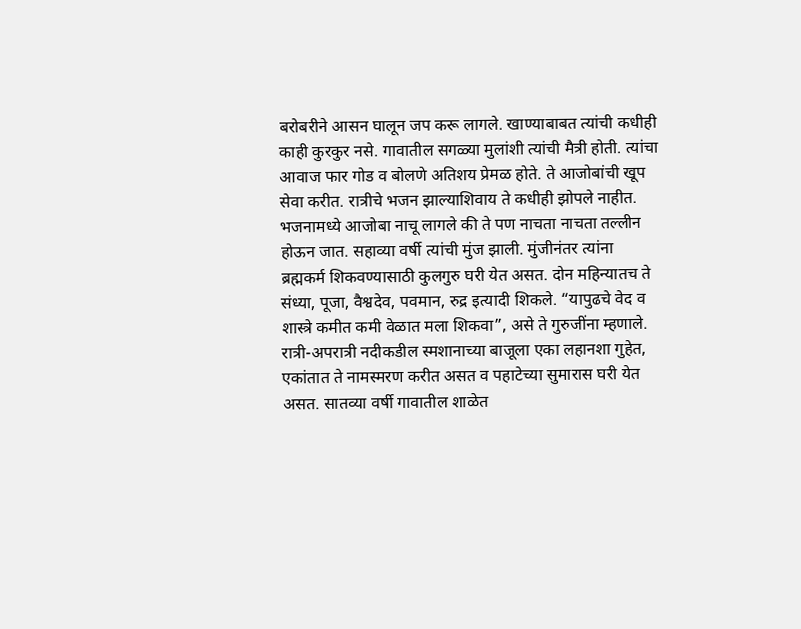बरोबरीने आसन घालून जप करू लागले. खाण्याबाबत त्यांची कधीही काही कुरकुर नसे. गावातील सगळ्या मुलांशी त्यांची मैत्री होती. त्यांचा आवाज फार गोड व बोलणे अतिशय प्रेमळ होते. ते आजोबांची खूप सेवा करीत. रात्रीचे भजन झाल्याशिवाय ते कधीही झोपले नाहीत. भजनामध्ये आजोबा नाचू लागले की ते पण नाचता नाचता तल्लीन होऊन जात. सहाव्या वर्षी त्यांची मुंज झाली. मुंजीनंतर त्यांना ब्रह्मकर्म शिकवण्यासाठी कुलगुरु घरी येत असत. दोन महिन्यातच ते संध्या, पूजा, वैश्वदेव, पवमान, रुद्र इत्यादी शिकले. “यापुढचे वेद व शास्त्रे कमीत कमी वेळात मला शिकवा”, असे ते गुरुजींना म्हणाले. रात्री-अपरात्री नदीकडील स्मशानाच्या बाजूला एका लहानशा गुहेत, एकांतात ते नामस्मरण करीत असत व पहाटेच्या सुमारास घरी येत असत. सातव्या वर्षी गावातील शाळेत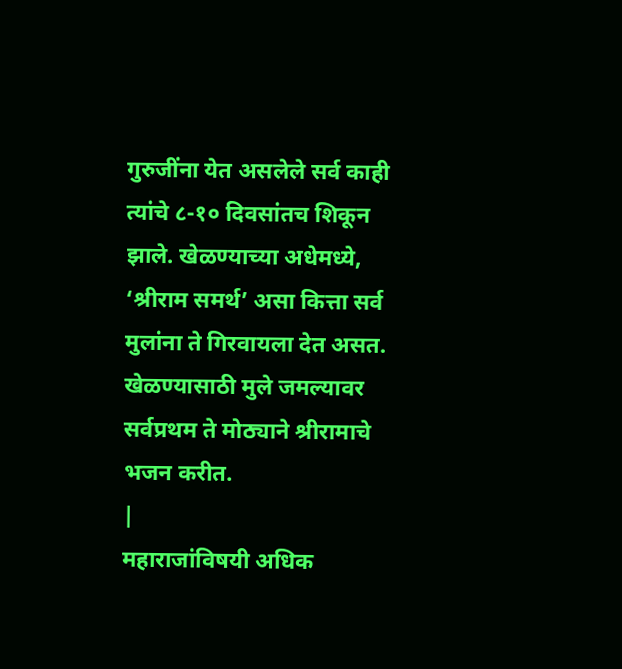गुरुजींना येत असलेले सर्व काही त्यांचे ८-१० दिवसांतच शिकून झाले. खेळण्याच्या अधेमध्ये, ‘श्रीराम समर्थ’ असा कित्ता सर्व मुलांना ते गिरवायला देत असत. खेळण्यासाठी मुले जमल्यावर सर्वप्रथम ते मोठ्याने श्रीरामाचे भजन करीत.
|
महाराजांविषयी अधिक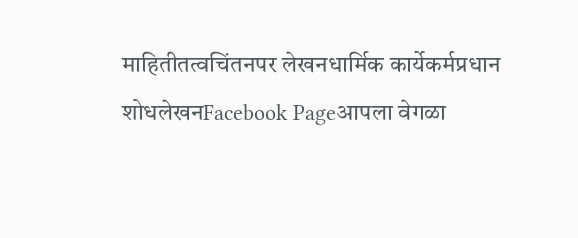माहितीतत्वचिंतनपर लेखनधार्मिक कार्येकर्मप्रधान शोधलेखनFacebook Pageआपला वेगळा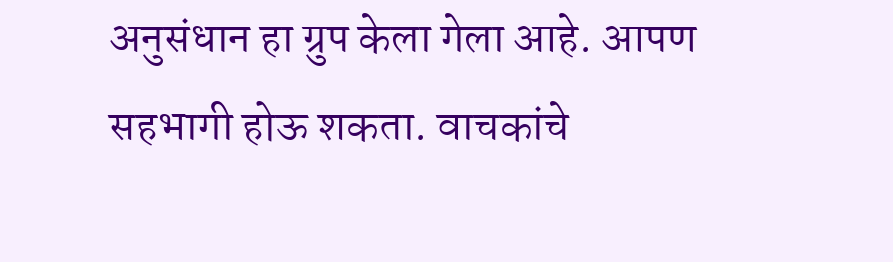अनुसंधान हा ग्रुप केला गेला आहे. आपण सहभागी होऊ शकता. वाचकांचे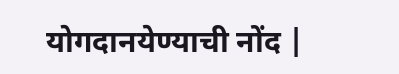योगदानयेण्याची नोंद |